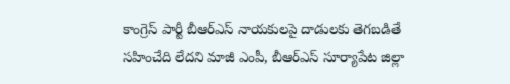కాంగ్రెస్ పార్టీ బీఆర్ఎస్ నాయకులపై దాడులకు తెగబడితే సహించేది లేదని మాజీ ఎంపీ, బీఆర్ఎస్ సూర్యాపేట జిల్లా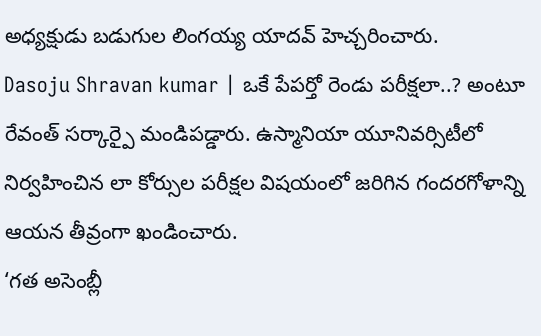అధ్యక్షుడు బడుగుల లింగయ్య యాదవ్ హెచ్చరించారు.
Dasoju Shravan kumar | ఒకే పేపర్తో రెండు పరీక్షలా..? అంటూ రేవంత్ సర్కార్పై మండిపడ్డారు. ఉస్మానియా యూనివర్సిటీలో నిర్వహించిన లా కోర్సుల పరీక్షల విషయంలో జరిగిన గందరగోళాన్ని ఆయన తీవ్రంగా ఖండించారు.
‘గత అసెంబ్లీ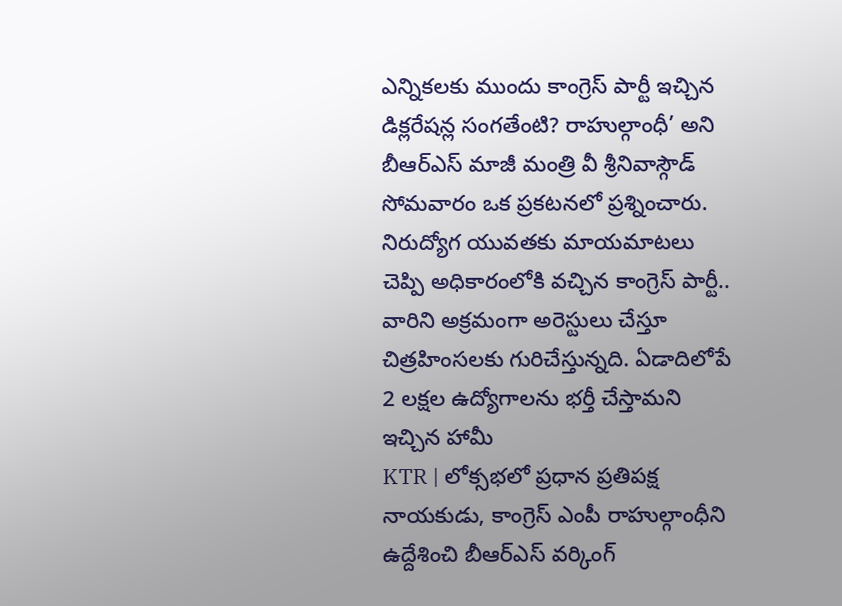ఎన్నికలకు ముందు కాంగ్రెస్ పార్టీ ఇచ్చిన డిక్లరేషన్ల సంగతేంటి? రాహుల్గాంధీ’ అని బీఆర్ఎస్ మాజీ మంత్రి వీ శ్రీనివాస్గౌడ్ సోమవారం ఒక ప్రకటనలో ప్రశ్నించారు.
నిరుద్యోగ యువతకు మాయమాటలు చెప్పి అధికారంలోకి వచ్చిన కాంగ్రెస్ పార్టీ.. వారిని అక్రమంగా అరెస్టులు చేస్తూ చిత్రహింసలకు గురిచేస్తున్నది. ఏడాదిలోపే 2 లక్షల ఉద్యోగాలను భర్తీ చేస్తామని ఇచ్చిన హామీ
KTR | లోక్సభలో ప్రధాన ప్రతిపక్ష నాయకుడు, కాంగ్రెస్ ఎంపీ రాహుల్గాంధీని ఉద్దేశించి బీఆర్ఎస్ వర్కింగ్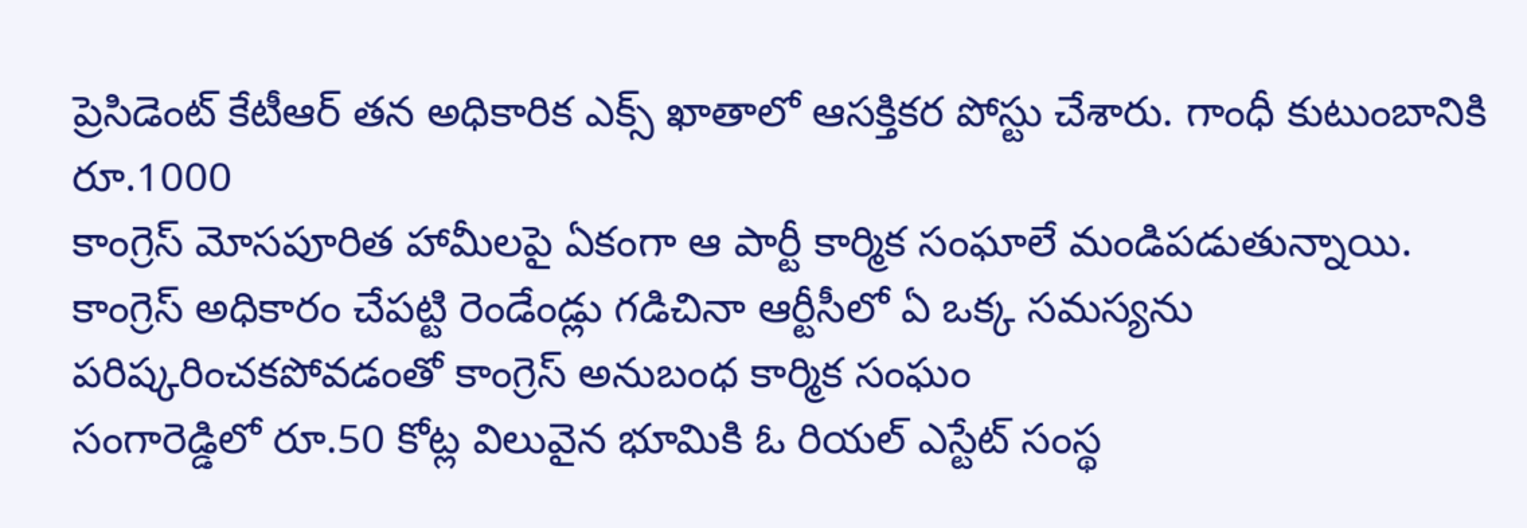ప్రెసిడెంట్ కేటీఆర్ తన అధికారిక ఎక్స్ ఖాతాలో ఆసక్తికర పోస్టు చేశారు. గాంధీ కుటుంబానికి రూ.1000
కాంగ్రెస్ మోసపూరిత హామీలపై ఏకంగా ఆ పార్టీ కార్మిక సంఘాలే మండిపడుతున్నాయి. కాంగ్రెస్ అధికారం చేపట్టి రెండేండ్లు గడిచినా ఆర్టీసీలో ఏ ఒక్క సమస్యను పరిష్కరించకపోవడంతో కాంగ్రెస్ అనుబంధ కార్మిక సంఘం
సంగారెడ్డిలో రూ.50 కోట్ల విలువైన భూమికి ఓ రియల్ ఎస్టేట్ సంస్థ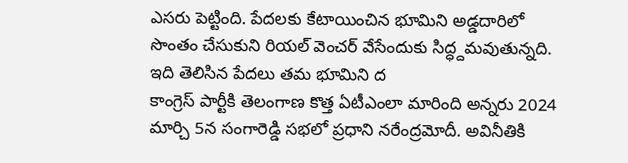ఎసరు పెట్టింది. పేదలకు కేటాయించిన భూమిని అడ్డదారిలో సొంతం చేసుకుని రియల్ వెంచర్ వేసేందుకు సిద్ధ్దమవుతున్నది. ఇది తెలిసిన పేదలు తమ భూమిని ద
కాంగ్రెస్ పార్టీకి తెలంగాణ కొత్త ఏటీఎంలా మారింది అన్నరు 2024 మార్చి 5న సంగారెడ్డి సభలో ప్రధాని నరేంద్రమోదీ. అవినీతికి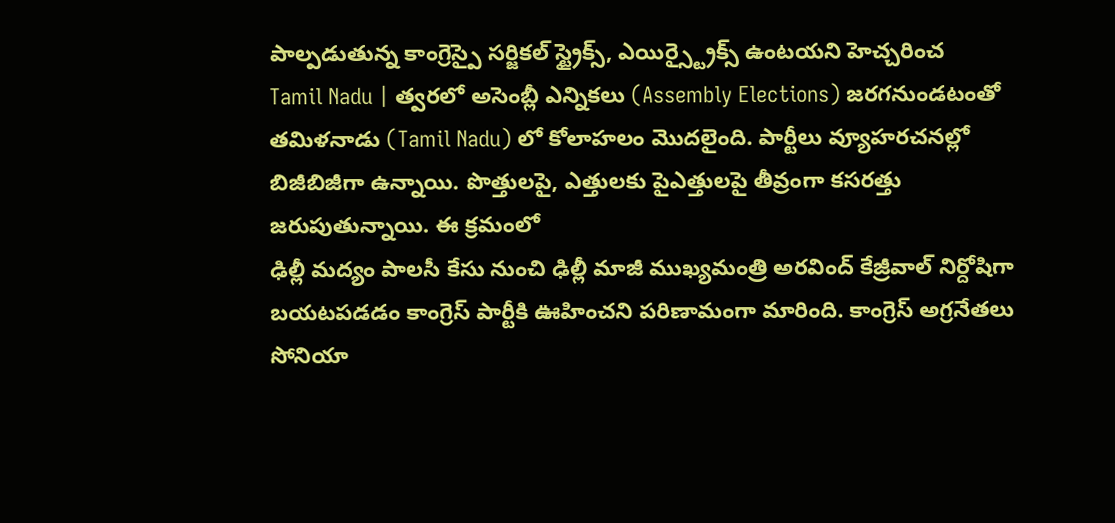పాల్పడుతున్న కాంగ్రెస్పై సర్జికల్ స్ట్రైక్స్, ఎయిర్స్ట్రైక్స్ ఉంటయని హెచ్చరించ
Tamil Nadu | త్వరలో అసెంబ్లీ ఎన్నికలు (Assembly Elections) జరగనుండటంతో తమిళనాడు (Tamil Nadu) లో కోలాహలం మొదలైంది. పార్టీలు వ్యూహరచనల్లో బిజీబిజీగా ఉన్నాయి. పొత్తులపై, ఎత్తులకు పైఎత్తులపై తీవ్రంగా కసరత్తు జరుపుతున్నాయి. ఈ క్రమంలో
ఢిల్లీ మద్యం పాలసీ కేసు నుంచి ఢిల్లీ మాజీ ముఖ్యమంత్రి అరవింద్ కేజ్రీవాల్ నిర్దోషిగా బయటపడడం కాంగ్రెస్ పార్టీకి ఊహించని పరిణామంగా మారింది. కాంగ్రెస్ అగ్రనేతలు సోనియా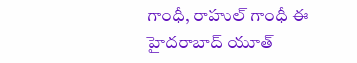గాంధీ, రాహుల్ గాంధీ ఈ
హైదరాబాద్ యూత్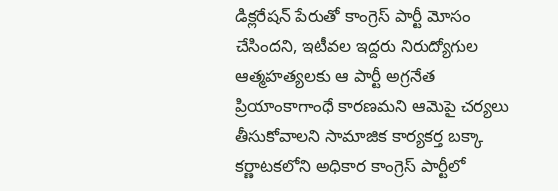డిక్లరేషన్ పేరుతో కాంగ్రెస్ పార్టీ మోసం చేసిందని, ఇటీవల ఇద్దరు నిరుద్యోగుల ఆత్మహత్యలకు ఆ పార్టీ అగ్రనేత ప్రియాంకాగాంధే కారణమని ఆమెపై చర్యలు తీసుకోవాలని సామాజిక కార్యకర్త బక్కా
కర్ణాటకలోని అధికార కాంగ్రెస్ పార్టీలో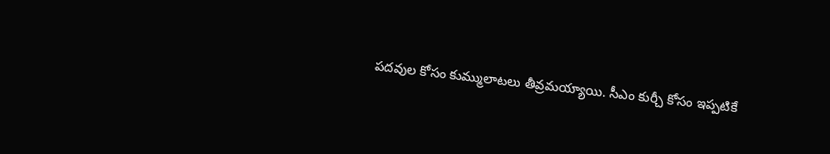పదవుల కోసం కుమ్ములాటలు తీవ్రమయ్యాయి. సీఎం కుర్చీ కోసం ఇప్పటికే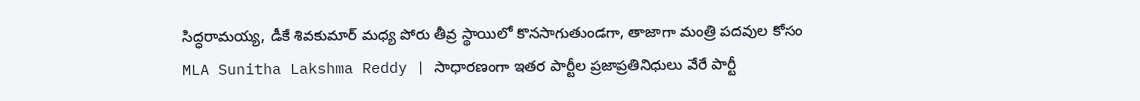సిద్ధరామయ్య, డీకే శివకుమార్ మధ్య పోరు తీవ్ర స్థాయిలో కొనసాగుతుండగా, తాజాగా మంత్రి పదవుల కోసం
MLA Sunitha Lakshma Reddy | సాధారణంగా ఇతర పార్టీల ప్రజాప్రతినిధులు వేరే పార్టీ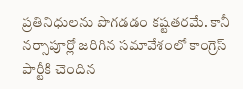ప్రతినిధులను పొగడడం కష్టతరమే. కానీ నర్సాపూర్లో జరిగిన సమావేశంలో కాంగ్రెస్ పార్టీకి చెందిన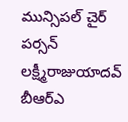మున్సిపల్ చైర్ పర్సన్ లక్ష్మీరాజుయాదవ్ బీఆర్ఎ